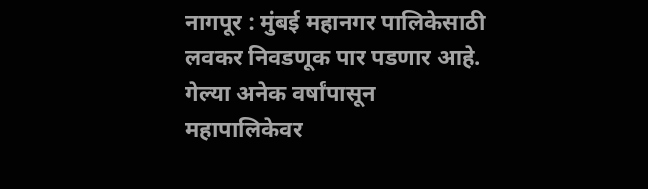नागपूर : मुंबई महानगर पालिकेसाठी लवकर निवडणूक पार पडणार आहे. गेल्या अनेक वर्षांपासून महापालिकेवर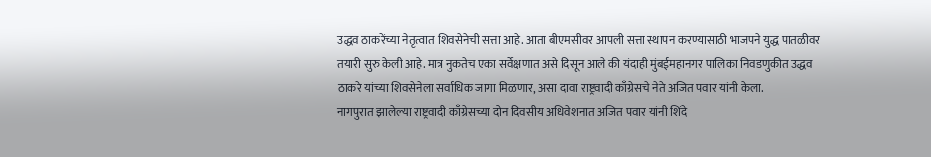उद्धव ठाकरेंच्या नेतृत्वात शिवसेनेची सत्ता आहे. आता बीएमसीवर आपली सत्ता स्थापन करण्यासाठी भाजपने युद्ध पातळीवर तयारी सुरु केली आहे. मात्र नुकतेच एका सर्वेक्षणात असे दिसून आले की यंदाही मुंबईमहानगर पालिका निवडणुकीत उद्धव ठाकरे यांच्या शिवसेनेला सर्वाधिक जागा मिळणार, असा दावा राष्ट्रवादी काँग्रेसचे नेते अजित पवार यांनी केला.
नागपुरात झालेल्या राष्ट्रवादी काँग्रेसच्या दोन दिवसीय अधिवेशनात अजित पवार यांनी शिंदे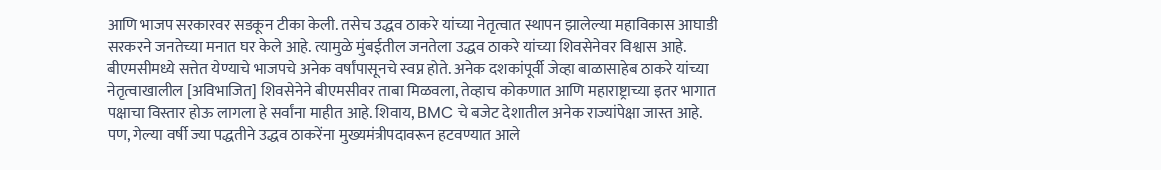आणि भाजप सरकारवर सडकून टीका केली. तसेच उद्धव ठाकरे यांच्या नेतृत्वात स्थापन झालेल्या महाविकास आघाडी सरकरने जनतेच्या मनात घर केले आहे. त्यामुळे मुंबईतील जनतेला उद्धव ठाकरे यांच्या शिवसेनेवर विश्वास आहे.
बीएमसीमध्ये सत्तेत येण्याचे भाजपचे अनेक वर्षांपासूनचे स्वप्न होते. अनेक दशकांपूर्वी जेव्हा बाळासाहेब ठाकरे यांच्या नेतृत्वाखालील [अविभाजित] शिवसेनेने बीएमसीवर ताबा मिळवला, तेव्हाच कोकणात आणि महाराष्ट्राच्या इतर भागात पक्षाचा विस्तार होऊ लागला हे सर्वांना माहीत आहे. शिवाय, BMC चे बजेट देशातील अनेक राज्यांपेक्षा जास्त आहे.
पण, गेल्या वर्षी ज्या पद्धतीने उद्धव ठाकरेंना मुख्यमंत्रीपदावरून हटवण्यात आले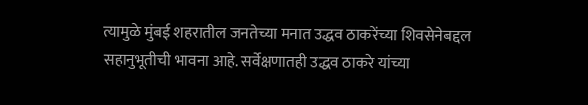त्यामुळे मुंबई शहरातील जनतेच्या मनात उद्धव ठाकरेंच्या शिवसेनेबद्दल सहानुभूतीची भावना आहे. सर्वेक्षणातही उद्धव ठाकरे यांच्या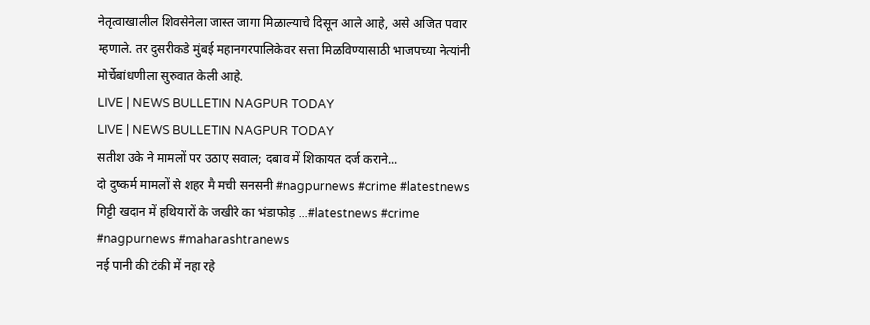नेतृत्वाखालील शिवसेनेला जास्त जागा मिळाल्याचे दिसून आले आहे, असे अजित पवार म्हणाले. तर दुसरीकडे मुंबई महानगरपालिकेवर सत्ता मिळविण्यासाठी भाजपच्या नेत्यांनी मोर्चेबांधणीला सुरुवात केली आहे.
LIVE | NEWS BULLETIN NAGPUR TODAY
LIVE | NEWS BULLETIN NAGPUR TODAY
सतीश उके ने मामलों पर उठाए सवाल; दबाव में शिकायत दर्ज कराने...
दो दुष्कर्म मामलों से शहर मै मची सनसनी #nagpurnews #crime #latestnews
गिट्टी खदान में हथियारों के जखीरे का भंडाफोड़ ...#latestnews #crime #nagpurnews #maharashtranews
नई पानी की टंकी में नहा रहे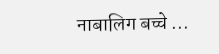नाबालिग बच्चे ...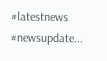#latestnews #newsupdate...